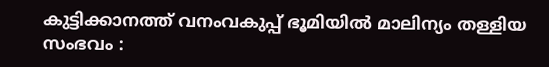കുട്ടിക്കാനത്ത് വനംവകുപ്പ് ഭൂമിയിൽ മാലിന്യം തള്ളിയ സംഭവം :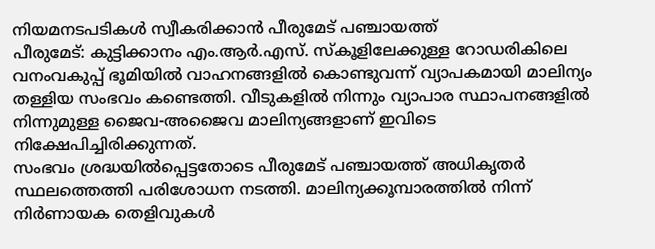നിയമനടപടികൾ സ്വീകരിക്കാൻ പീരുമേട് പഞ്ചായത്ത്
പീരുമേട്: കുട്ടിക്കാനം എം.ആർ.എസ്. സ്കൂളിലേക്കുള്ള റോഡരികിലെ വനംവകുപ്പ് ഭൂമിയിൽ വാഹനങ്ങളിൽ കൊണ്ടുവന്ന് വ്യാപകമായി മാലിന്യം തള്ളിയ സംഭവം കണ്ടെത്തി. വീടുകളിൽ നിന്നും വ്യാപാര സ്ഥാപനങ്ങളിൽ നിന്നുമുള്ള ജൈവ-അജൈവ മാലിന്യങ്ങളാണ് ഇവിടെ നിക്ഷേപിച്ചിരിക്കുന്നത്.
സംഭവം ശ്രദ്ധയിൽപ്പെട്ടതോടെ പീരുമേട് പഞ്ചായത്ത് അധികൃതർ സ്ഥലത്തെത്തി പരിശോധന നടത്തി. മാലിന്യക്കൂമ്പാരത്തിൽ നിന്ന് നിർണായക തെളിവുകൾ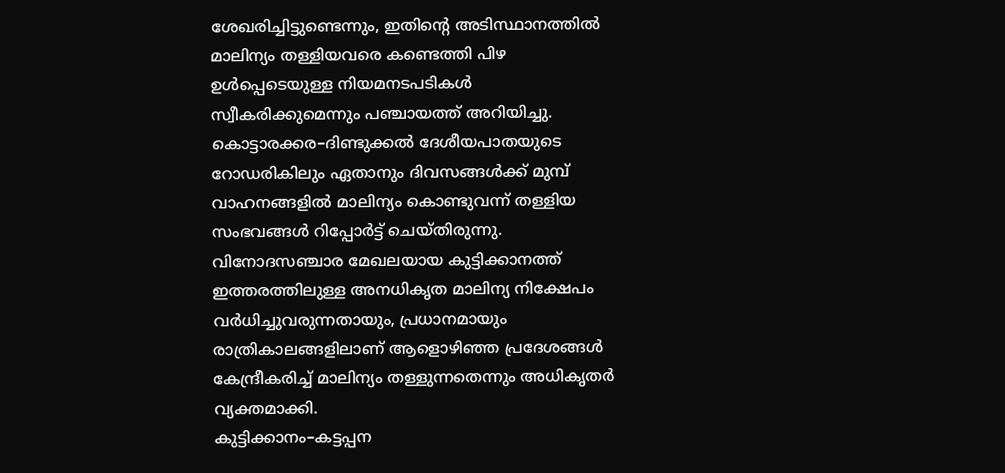ശേഖരിച്ചിട്ടുണ്ടെന്നും, ഇതിന്റെ അടിസ്ഥാനത്തിൽ മാലിന്യം തള്ളിയവരെ കണ്ടെത്തി പിഴ ഉൾപ്പെടെയുള്ള നിയമനടപടികൾ സ്വീകരിക്കുമെന്നും പഞ്ചായത്ത് അറിയിച്ചു.
കൊട്ടാരക്കര–ദിണ്ടുക്കൽ ദേശീയപാതയുടെ റോഡരികിലും ഏതാനും ദിവസങ്ങൾക്ക് മുമ്പ് വാഹനങ്ങളിൽ മാലിന്യം കൊണ്ടുവന്ന് തള്ളിയ സംഭവങ്ങൾ റിപ്പോർട്ട് ചെയ്തിരുന്നു. വിനോദസഞ്ചാര മേഖലയായ കുട്ടിക്കാനത്ത് ഇത്തരത്തിലുള്ള അനധികൃത മാലിന്യ നിക്ഷേപം വർധിച്ചുവരുന്നതായും, പ്രധാനമായും രാത്രികാലങ്ങളിലാണ് ആളൊഴിഞ്ഞ പ്രദേശങ്ങൾ കേന്ദ്രീകരിച്ച് മാലിന്യം തള്ളുന്നതെന്നും അധികൃതർ വ്യക്തമാക്കി.
കുട്ടിക്കാനം–കട്ടപ്പന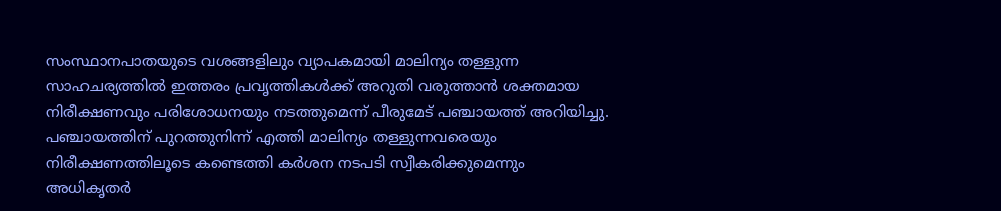സംസ്ഥാനപാതയുടെ വശങ്ങളിലും വ്യാപകമായി മാലിന്യം തള്ളുന്ന സാഹചര്യത്തിൽ ഇത്തരം പ്രവൃത്തികൾക്ക് അറുതി വരുത്താൻ ശക്തമായ നിരീക്ഷണവും പരിശോധനയും നടത്തുമെന്ന് പീരുമേട് പഞ്ചായത്ത് അറിയിച്ചു. പഞ്ചായത്തിന് പുറത്തുനിന്ന് എത്തി മാലിന്യം തള്ളുന്നവരെയും നിരീക്ഷണത്തിലൂടെ കണ്ടെത്തി കർശന നടപടി സ്വീകരിക്കുമെന്നും അധികൃതർ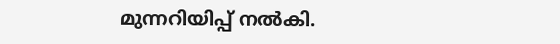മുന്നറിയിപ്പ് നൽകി.